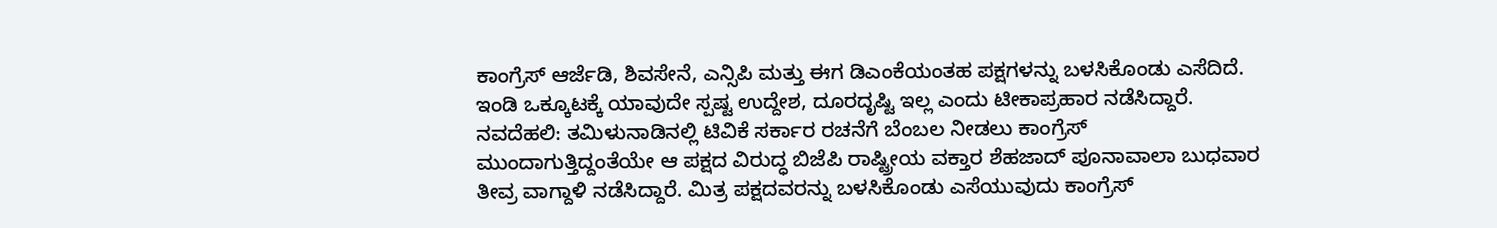ಕಾಂಗ್ರೆಸ್ ಆರ್ಜೆಡಿ, ಶಿವಸೇನೆ, ಎನ್ಸಿಪಿ ಮತ್ತು ಈಗ ಡಿಎಂಕೆಯಂತಹ ಪಕ್ಷಗಳನ್ನು ಬಳಸಿಕೊಂಡು ಎಸೆದಿದೆ. ಇಂಡಿ ಒಕ್ಕೂಟಕ್ಕೆ ಯಾವುದೇ ಸ್ಪಷ್ಟ ಉದ್ದೇಶ, ದೂರದೃಷ್ಟಿ ಇಲ್ಲ ಎಂದು ಟೀಕಾಪ್ರಹಾರ ನಡೆಸಿದ್ದಾರೆ. ನವದೆಹಲಿ: ತಮಿಳುನಾಡಿನಲ್ಲಿ ಟಿವಿಕೆ ಸರ್ಕಾರ ರಚನೆಗೆ ಬೆಂಬಲ ನೀಡಲು ಕಾಂಗ್ರೆಸ್ ಮುಂದಾಗುತ್ತಿದ್ದಂತೆಯೇ ಆ ಪಕ್ಷದ ವಿರುದ್ಧ ಬಿಜೆಪಿ ರಾಷ್ಟ್ರೀಯ ವಕ್ತಾರ ಶೆಹಜಾದ್ ಪೂನಾವಾಲಾ ಬುಧವಾರ ತೀವ್ರ ವಾಗ್ದಾಳಿ ನಡೆಸಿದ್ದಾರೆ. ಮಿತ್ರ ಪಕ್ಷದವರನ್ನು ಬಳಸಿಕೊಂಡು ಎಸೆಯುವುದು ಕಾಂಗ್ರೆಸ್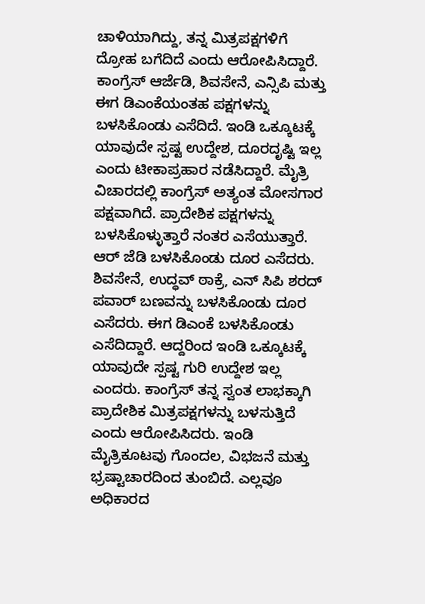ಚಾಳಿಯಾಗಿದ್ದು, ತನ್ನ ಮಿತ್ರಪಕ್ಷಗಳಿಗೆ ದ್ರೋಹ ಬಗೆದಿದೆ ಎಂದು ಆರೋಪಿಸಿದ್ದಾರೆ. ಕಾಂಗ್ರೆಸ್ ಆರ್ಜೆಡಿ, ಶಿವಸೇನೆ, ಎನ್ಸಿಪಿ ಮತ್ತು ಈಗ ಡಿಎಂಕೆಯಂತಹ ಪಕ್ಷಗಳನ್ನು ಬಳಸಿಕೊಂಡು ಎಸೆದಿದೆ. ಇಂಡಿ ಒಕ್ಕೂಟಕ್ಕೆ ಯಾವುದೇ ಸ್ಪಷ್ಟ ಉದ್ದೇಶ, ದೂರದೃಷ್ಟಿ ಇಲ್ಲ ಎಂದು ಟೀಕಾಪ್ರಹಾರ ನಡೆಸಿದ್ದಾರೆ. ಮೈತ್ರಿ ವಿಚಾರದಲ್ಲಿ ಕಾಂಗ್ರೆಸ್ ಅತ್ಯಂತ ಮೋಸಗಾರ ಪಕ್ಷವಾಗಿದೆ. ಪ್ರಾದೇಶಿಕ ಪಕ್ಷಗಳನ್ನು ಬಳಸಿಕೊಳ್ಳುತ್ತಾರೆ ನಂತರ ಎಸೆಯುತ್ತಾರೆ. ಆರ್ ಜೆಡಿ ಬಳಸಿಕೊಂಡು ದೂರ ಎಸೆದರು. ಶಿವಸೇನೆ, ಉದ್ಧವ್ ಠಾಕ್ರೆ, ಎನ್ ಸಿಪಿ ಶರದ್ ಪವಾರ್ ಬಣವನ್ನು ಬಳಸಿಕೊಂಡು ದೂರ ಎಸೆದರು. ಈಗ ಡಿಎಂಕೆ ಬಳಸಿಕೊಂಡು ಎಸೆದಿದ್ದಾರೆ. ಆದ್ದರಿಂದ ಇಂಡಿ ಒಕ್ಕೂಟಕ್ಕೆ ಯಾವುದೇ ಸ್ಪಷ್ಟ ಗುರಿ ಉದ್ದೇಶ ಇಲ್ಲ ಎಂದರು. ಕಾಂಗ್ರೆಸ್ ತನ್ನ ಸ್ವಂತ ಲಾಭಕ್ಕಾಗಿ ಪ್ರಾದೇಶಿಕ ಮಿತ್ರಪಕ್ಷಗಳನ್ನು ಬಳಸುತ್ತಿದೆ ಎಂದು ಆರೋಪಿಸಿದರು. ಇಂಡಿ ಮೈತ್ರಿಕೂಟವು ಗೊಂದಲ, ವಿಭಜನೆ ಮತ್ತು ಭ್ರಷ್ಟಾಚಾರದಿಂದ ತುಂಬಿದೆ. ಎಲ್ಲವೂ ಅಧಿಕಾರದ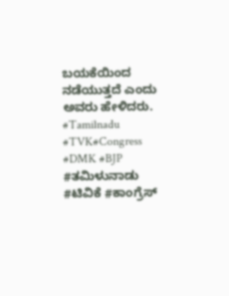ಬಯಕೆಯಿಂದ ನಡೆಯುತ್ತದೆ ಎಂದು ಅವರು ಹೇಳಿದರು. #Tamilnadu #TVK#Congress #DMK #BJP #ತಮಿಳುನಾಡು #ಟಿವಿಕೆ #ಕಾಂಗ್ರೆಸ್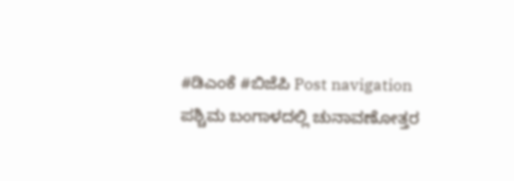#ಡಿಎಂಕೆ #ಬಿಜೆಪಿ Post navigation ಪಶ್ಚಿಮ ಬಂಗಾಳದಲ್ಲಿ ಚುನಾವಣೋತ್ತರ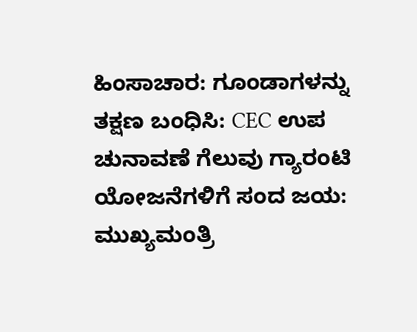ಹಿಂಸಾಚಾರ: ಗೂಂಡಾಗಳನ್ನು ತಕ್ಷಣ ಬಂಧಿಸಿ: CEC ಉಪ ಚುನಾವಣೆ ಗೆಲುವು ಗ್ಯಾರಂಟಿ ಯೋಜನೆಗಳಿಗೆ ಸಂದ ಜಯ: ಮುಖ್ಯಮಂತ್ರಿ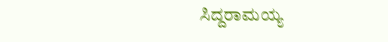ಸಿದ್ದರಾಮಯ್ಯ